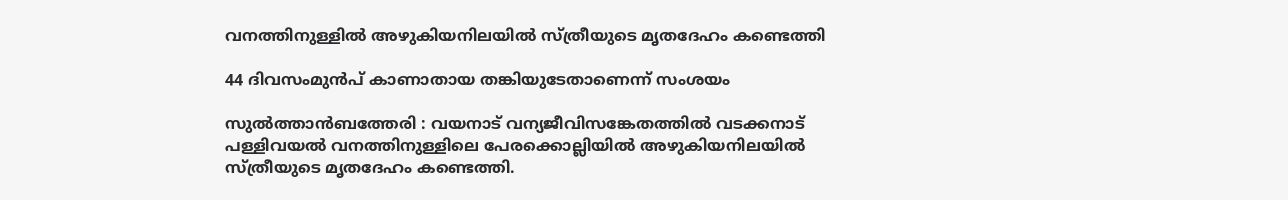വനത്തിനുള്ളിൽ അഴുകിയനിലയിൽ സ്ത്രീയുടെ മൃതദേഹം കണ്ടെത്തി

44 ദിവസംമുൻപ് കാണാതായ തങ്കിയുടേതാണെന്ന് സംശയം

സുൽത്താൻബത്തേരി : വയനാട് വന്യജീവിസങ്കേതത്തിൽ വടക്കനാട് പള്ളിവയൽ വനത്തിനുള്ളിലെ പേരക്കൊല്ലിയിൽ അഴുകിയനിലയിൽ സ്ത്രീയുടെ മൃതദേഹം കണ്ടെത്തി.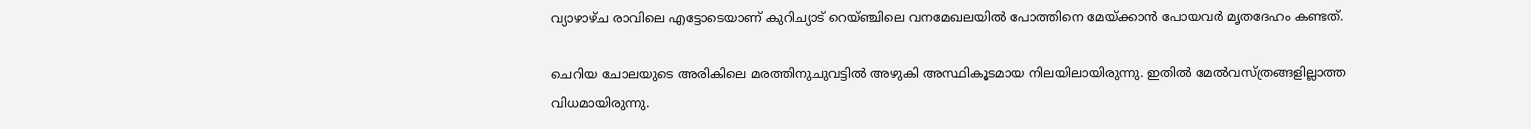വ്യാഴാഴ്ച രാവിലെ എട്ടോടെയാണ് കുറിച്യാട് റെയ്ഞ്ചിലെ വനമേഖലയിൽ പോത്തിനെ മേയ്ക്കാൻ പോയവർ മൃതദേഹം കണ്ടത്.

ചെറിയ ചോലയുടെ അരികിലെ മരത്തിനുചുവട്ടിൽ അഴുകി അസ്ഥികൂടമായ നിലയിലായിരുന്നു. ഇതിൽ മേൽവസ്ത്രങ്ങളില്ലാത്ത വിധമായിരുന്നു.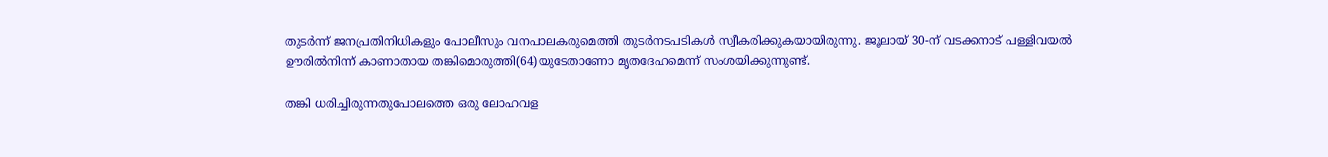തുടർന്ന് ജനപ്രതിനിധികളും പോലീസും വനപാലകരുമെത്തി തുടർനടപടികൾ സ്വീകരിക്കുകയായിരുന്നു. ജൂലായ് 30-ന് വടക്കനാട് പള്ളിവയൽ ഊരിൽനിന്ന് കാണാതായ തങ്കിമൊരുത്തി(64)യുടേതാണോ മൃതദേഹമെന്ന് സംശയിക്കുന്നുണ്ട്.

തങ്കി ധരിച്ചിരുന്നതുപോലത്തെ ഒരു ലോഹവള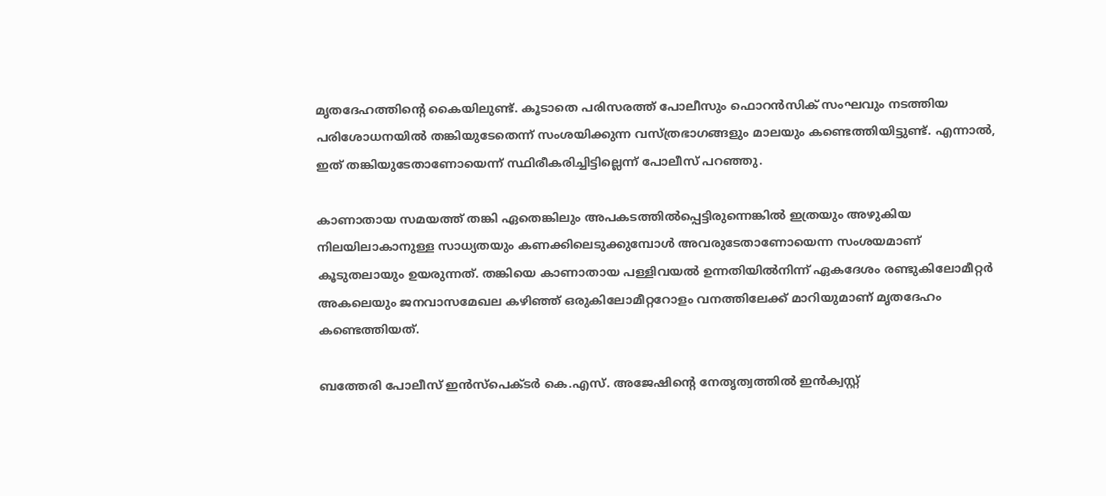മൃതദേഹത്തിന്റെ കൈയിലുണ്ട്. കൂടാതെ പരിസരത്ത് പോലീസും ഫൊറൻസിക് സംഘവും നടത്തിയ പരിശോധനയിൽ തങ്കിയുടേതെന്ന് സംശയിക്കുന്ന വസ്ത്രഭാഗങ്ങളും മാലയും കണ്ടെത്തിയിട്ടുണ്ട്. എന്നാൽ, ഇത് തങ്കിയുടേതാണോയെന്ന് സ്ഥിരീകരിച്ചിട്ടില്ലെന്ന് പോലീസ് പറഞ്ഞു.

കാണാതായ സമയത്ത് തങ്കി ഏതെങ്കിലും അപകടത്തിൽപ്പെട്ടിരുന്നെങ്കിൽ ഇത്രയും അഴുകിയ നിലയിലാകാനുള്ള സാധ്യതയും കണക്കിലെടുക്കുമ്പോൾ അവരുടേതാണോയെന്ന സംശയമാണ് കൂടുതലായും ഉയരുന്നത്. തങ്കിയെ കാണാതായ പള്ളിവയൽ ഉന്നതിയിൽനിന്ന് ഏകദേശം രണ്ടുകിലോമീറ്റർ അകലെയും ജനവാസമേഖല കഴിഞ്ഞ് ഒരുകിലോമീറ്ററോളം വനത്തിലേക്ക് മാറിയുമാണ് മൃതദേഹം കണ്ടെത്തിയത്.

ബത്തേരി പോലീസ് ഇൻസ്പെക്ടർ കെ.എസ്. അജേഷിന്റെ നേതൃത്വത്തിൽ ഇൻക്വസ്റ്റ്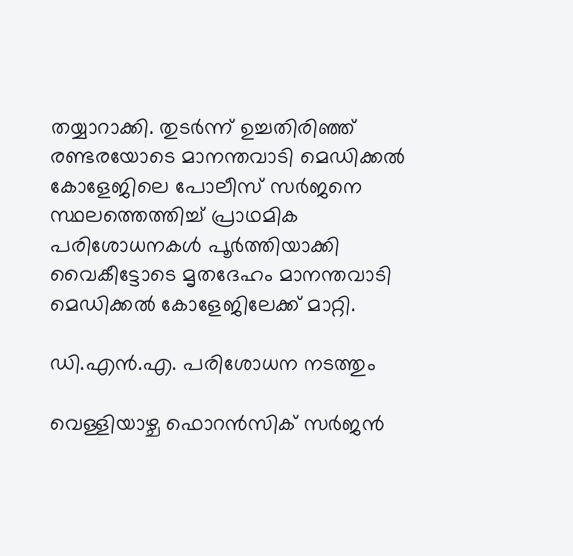തയ്യാറാക്കി. തുടർന്ന് ഉച്ചതിരിഞ്ഞ് രണ്ടരയോടെ മാനന്തവാടി മെഡിക്കൽ കോളേജിലെ പോലീസ് സർജനെ സ്ഥലത്തെത്തിച്ച് പ്രാഥമിക പരിശോധനകൾ പൂർത്തിയാക്കി വൈകീട്ടോടെ മൃതദേഹം മാനന്തവാടി മെഡിക്കൽ കോളേജിലേക്ക് മാറ്റി.

ഡി.എൻ.എ. പരിശോധന നടത്തും

വെള്ളിയാഴ്ച ഫൊറൻസിക് സർജൻ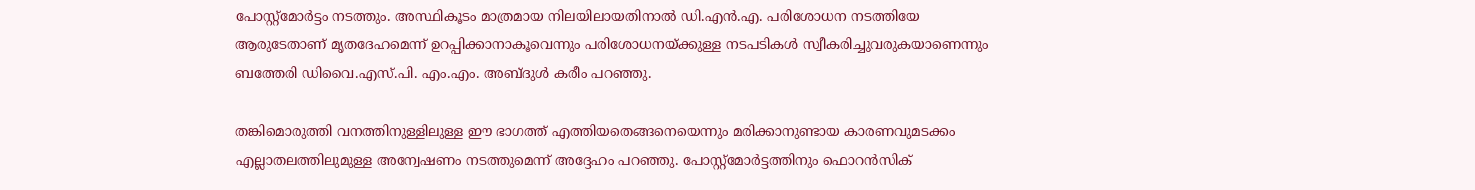പോസ്റ്റ്‌മോർട്ടം നടത്തും. അസ്ഥികൂടം മാത്രമായ നിലയിലായതിനാൽ ഡി.എൻ.എ. പരിശോധന നടത്തിയേ ആരുടേതാണ് മൃതദേഹമെന്ന് ഉറപ്പിക്കാനാകൂവെന്നും പരിശോധനയ്ക്കുള്ള നടപടികൾ സ്വീകരിച്ചുവരുകയാണെന്നും ബത്തേരി ഡിവൈ.എസ്.പി. എം.എം. അബ്ദുൾ കരീം പറഞ്ഞു.

തങ്കിമൊരുത്തി വനത്തിനുള്ളിലുള്ള ഈ ഭാഗത്ത് എത്തിയതെങ്ങനെയെന്നും മരിക്കാനുണ്ടായ കാരണവുമടക്കം എല്ലാതലത്തിലുമുള്ള അന്വേഷണം നടത്തുമെന്ന് അദ്ദേഹം പറഞ്ഞു. പോസ്റ്റ്‌മോർട്ടത്തിനും ഫൊറൻസിക്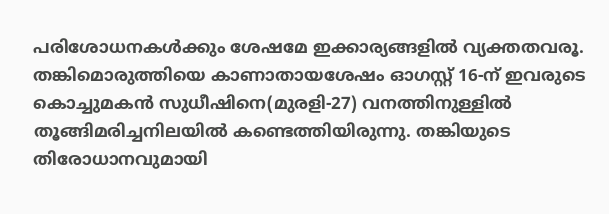പരിശോധനകൾക്കും ശേഷമേ ഇക്കാര്യങ്ങളിൽ വ്യക്തതവരൂ. തങ്കിമൊരുത്തിയെ കാണാതായശേഷം ഓഗസ്റ്റ് 16-ന് ഇവരുടെ കൊച്ചുമകൻ സുധീഷിനെ(മുരളി-27) വനത്തിനുള്ളിൽ തൂങ്ങിമരിച്ചനിലയിൽ കണ്ടെത്തിയിരുന്നു. തങ്കിയുടെ തിരോധാനവുമായി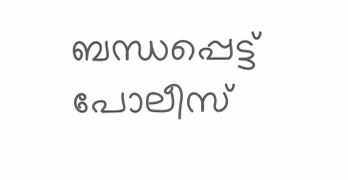ബന്ധപ്പെട്ട് പോലീസ്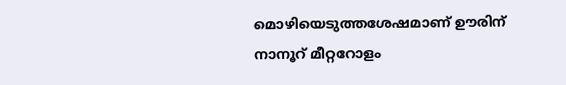മൊഴിയെടുത്തശേഷമാണ് ഊരിന് നാനൂറ് മീറ്ററോളം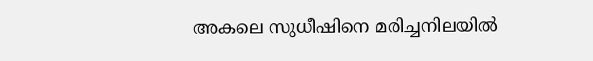അകലെ സുധീഷിനെ മരിച്ചനിലയിൽ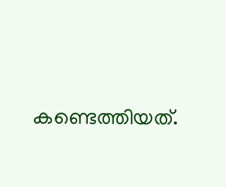കണ്ടെത്തിയത്.